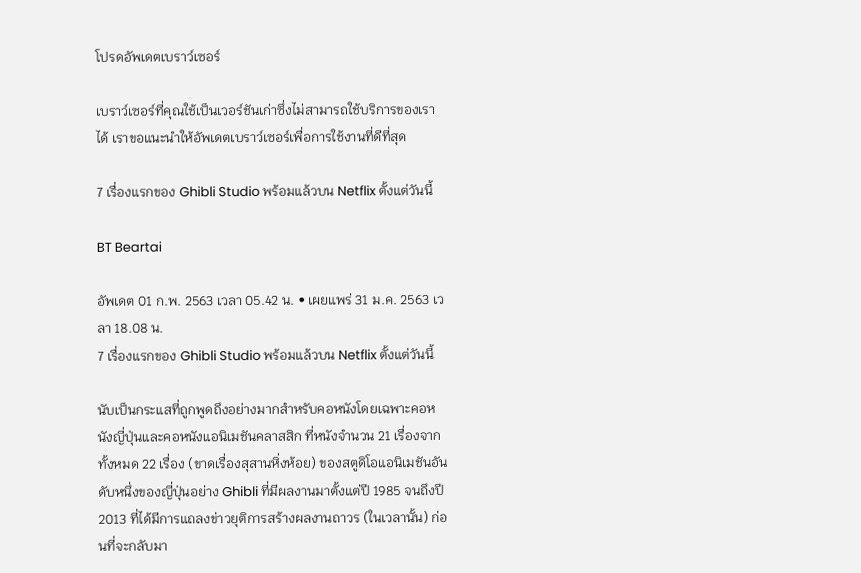โปรดอัพเดตเบราว์เซอร์

เบราว์เซอร์ที่คุณใช้เป็นเวอร์ชันเก่าซึ่งไม่สามารถใช้บริการของเราได้ เราขอแนะนำให้อัพเดตเบราว์เซอร์เพื่อการใช้งานที่ดีที่สุด

7 เรื่องแรกของ Ghibli Studio พร้อมแล้วบน Netflix ตั้งแต่วันนี้

BT Beartai

อัพเดต 01 ก.พ. 2563 เวลา 05.42 น. • เผยแพร่ 31 ม.ค. 2563 เวลา 18.08 น.
7 เรื่องแรกของ Ghibli Studio พร้อมแล้วบน Netflix ตั้งแต่วันนี้

นับเป็นกระแสที่ถูกพูดถึงอย่างมากสำหรับคอหนังโดยเฉพาะคอหนังญี่ปุ่นและคอหนังแอนิเมชันคลาสสิก ที่หนังจำนวน 21 เรื่องจากทั้งหมด 22 เรื่อง (ขาดเรื่องสุสานหิ่งห้อย) ของสตูดิโอแอนิเมชันอันดับหนึ่งของญี่ปุ่นอย่าง Ghibli ที่มีผลงานมาตั้งแต่ปี 1985 จนถึงปี 2013 ที่ได้มีการแถลงข่าวยุติการสร้างผลงานถาวร (ในเวลานั้น) ก่อนที่จะกลับมา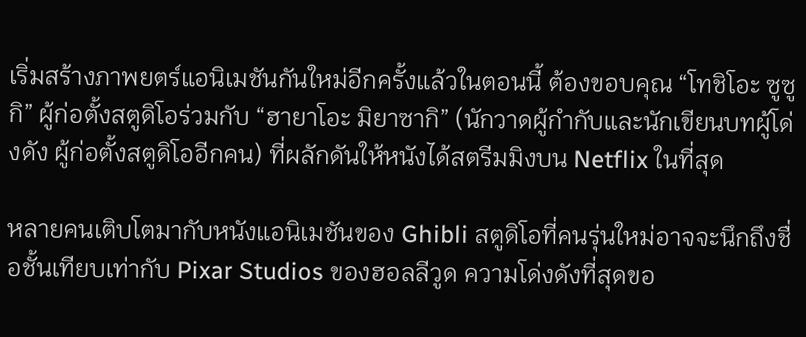เริ่มสร้างภาพยตร์แอนิเมชันกันใหม่อีกครั้งแล้วในตอนนี้ ต้องขอบคุณ “โทชิโอะ ซูซูกิ” ผู้ก่อตั้งสตูดิโอร่วมกับ “ฮายาโอะ มิยาซากิ” (นักวาดผู้กำกับและนักเขียนบทผู้โด่งดัง ผู้ก่อตั้งสตูดิโออีกคน) ที่ผลักดันให้หนังได้สตรีมมิงบน Netflix ในที่สุด

หลายคนเติบโตมากับหนังแอนิเมชันของ Ghibli สตูดิโอที่คนรุ่นใหม่อาจจะนึกถึงชื่อชั้นเทียบเท่ากับ Pixar Studios ของฮอลลีวูด ความโด่งดังที่สุดขอ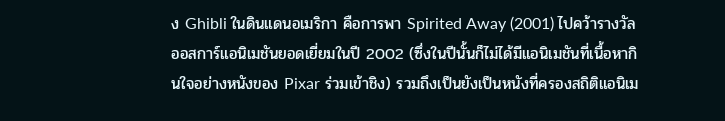ง Ghibli ในดินแดนอเมริกา คือการพา Spirited Away (2001) ไปคว้ารางวัลออสการ์แอนิเมชันยอดเยี่ยมในปี 2002 (ซึ่งในปีนั้นก็ไม่ได้มีแอนิเมชันที่เนื้อหากินใจอย่างหนังของ Pixar ร่วมเข้าชิง) รวมถึงเป็นยังเป็นหนังที่ครองสถิติแอนิเม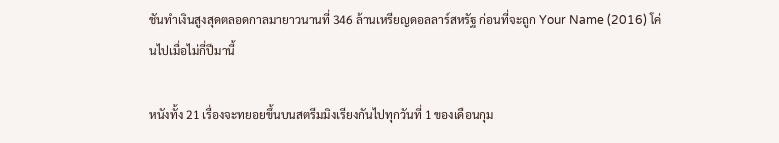ชันทำเงินสูงสุดตลอดกาลมายาวนานที่ 346 ล้านเหรียญดอลลาร์สหรัฐ ก่อนที่จะถูก Your Name (2016) โค่นไปเมื่อไม่กี่ปีมานี้

หนังทั้ง 21 เรื่องจะทยอยขึ้นบนสตรีมมิงเรียงกันไปทุกวันที่ 1 ของเดือนกุม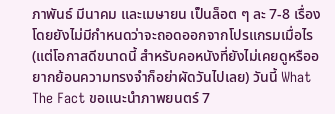ภาพันธ์ มีนาคม และเมษายน เป็นล็อต ๆ ละ 7-8 เรื่อง โดยยังไม่มีกำหนดว่าจะถอดออกจากโปรแกรมเมื่อไร (แต่โอกาสดีขนาดนี้ สำหรับคอหนังที่ยังไม่เคยดูหรืออยากย้อนความทรงจำก็อย่าผัดวันไปเลย) วันนี้ What The Fact ขอแนะนำภาพยนตร์ 7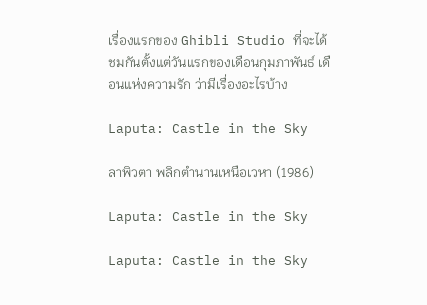เรื่องแรกของ Ghibli Studio ที่จะได้ชมกันตั้งแต่วันแรกของเดือนกุมภาพันธ์ เดือนแห่งความรัก ว่ามีเรื่องอะไรบ้าง

Laputa: Castle in the Sky

ลาพิวตา พลิกตำนานเหนือเวหา (1986)

Laputa: Castle in the Sky

Laputa: Castle in the Sky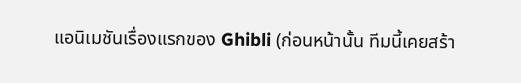แอนิเมชันเรื่องแรกของ Ghibli (ก่อนหน้านั้น ทีมนี้เคยสร้า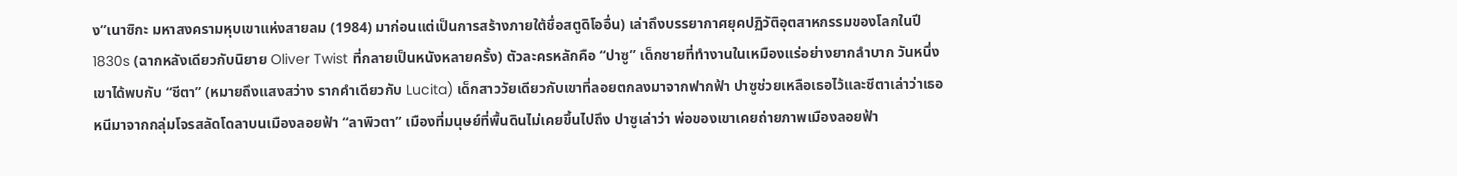ง”เนาซิกะ มหาสงครามหุบเขาแห่งสายลม (1984) มาก่อนแต่เป็นการสร้างภายใต้ชื่อสตูดิโออื่น) เล่าถึงบรรยากาศยุคปฏิวัติอุตสาหกรรมของโลกในปี 1830s (ฉากหลังเดียวกับนิยาย Oliver Twist ที่กลายเป็นหนังหลายครั้ง) ตัวละครหลักคือ “ปาซู” เด็กชายที่ทำงานในเหมืองแร่อย่างยากลำบาก วันหนึ่งเขาได้พบกับ “ชีตา” (หมายถึงแสงสว่าง รากคำเดียวกับ Lucita) เด็กสาววัยเดียวกับเขาที่ลอยตกลงมาจากฟากฟ้า ปาซูช่วยเหลือเธอไว้และชีตาเล่าว่าเธอหนีมาจากกลุ่มโจรสลัดโดลาบนเมืองลอยฟ้า “ลาพิวตา” เมืองที่มนุษย์ที่พื้นดินไม่เคยขึ้นไปถึง ปาซูเล่าว่า พ่อของเขาเคยถ่ายภาพเมืองลอยฟ้า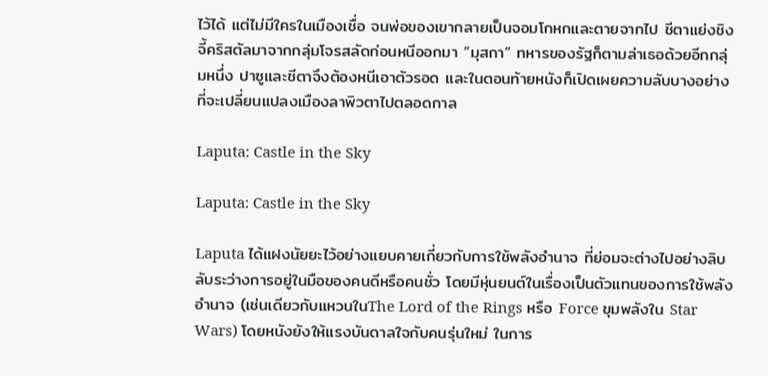ไว้ได้ แต่ไม่มีใครในเมืองเชื่อ จนพ่อของเขากลายเป็นจอมโกหกและตายจากไป ชีตาแย่งชิงจี้คริสตัลมาจากกลุ่มโจรสลัดก่อนหนีออกมา “มุสกา” ทหารของรัฐก็ตามล่าเธอด้วยอีกกลุ่มหนึ่ง ปาซูและชีตาจึงต้องหนีเอาตัวรอด และในตอนท้ายหนังก็เปิดเผยความลับบางอย่างที่จะเปลี่ยนแปลงเมืองลาพิวตาไปตลอดกาล

Laputa: Castle in the Sky

Laputa: Castle in the Sky

Laputa ได้แฝงนัยยะไว้อย่างแยบคายเกี่ยวกับการใช้พลังอำนาจ ที่ย่อมจะต่างไปอย่างลิบลับระว่างการอยู่ในมือของคนดีหรือคนชั่ว โดยมีหุ่นยนต์ในเรื่องเป็นตัวแทนของการใช้พลังอำนาจ (เช่นเดียวกับแหวนในThe Lord of the Rings หรือ Force ขุมพลังใน Star Wars) โดยหนังยังให้แรงบันดาลใจกับคนรุ่นใหม่ ในการ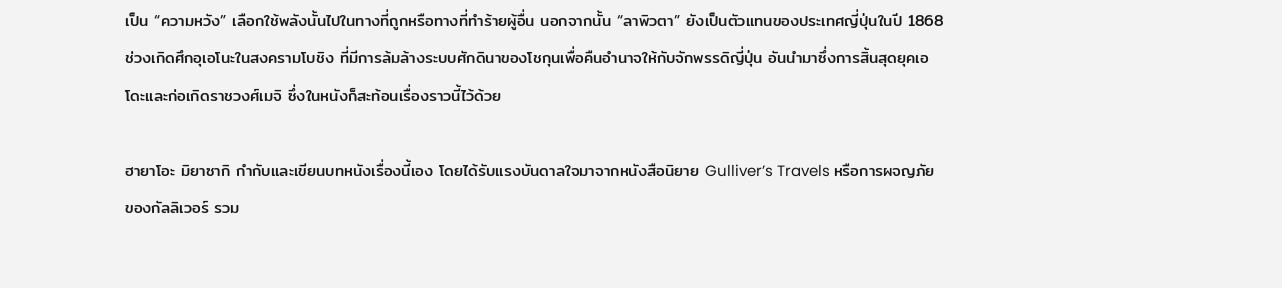เป็น “ความหวัง” เลือกใช้พลังนั้นไปในทางที่ถูกหรือทางที่ทำร้ายผู้อื่น นอกจากนั้น “ลาพิวตา” ยังเป็นตัวแทนของประเทศญี่ปุ่นในปี 1868 ช่วงเกิดศึกอุเอโนะในสงครามโบชิง ที่มีการล้มล้างระบบศักดินาของโชกุนเพื่อคืนอำนาจให้กับจักพรรดิญี่ปุ่น อันนำมาซึ่งการสิ้นสุดยุคเอโดะและก่อเกิดราชวงศ์เมจิ ซึ่งในหนังก็สะท้อนเรื่องราวนี้ไว้ด้วย

ฮายาโอะ มิยาซากิ กำกับและเขียนบทหนังเรื่องนี้เอง โดยได้รับแรงบันดาลใจมาจากหนังสือนิยาย Gulliver’s Travels หรือการผจญภัยของกัลลิเวอร์ รวม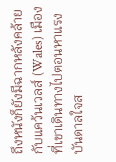ถึงหนังก็ยังมีฉากหลังคล้ายกับแคว้นเวลส์ (Wales) เมืองที่เขาเดินทางไปตอนหาแรงบันดาลใจส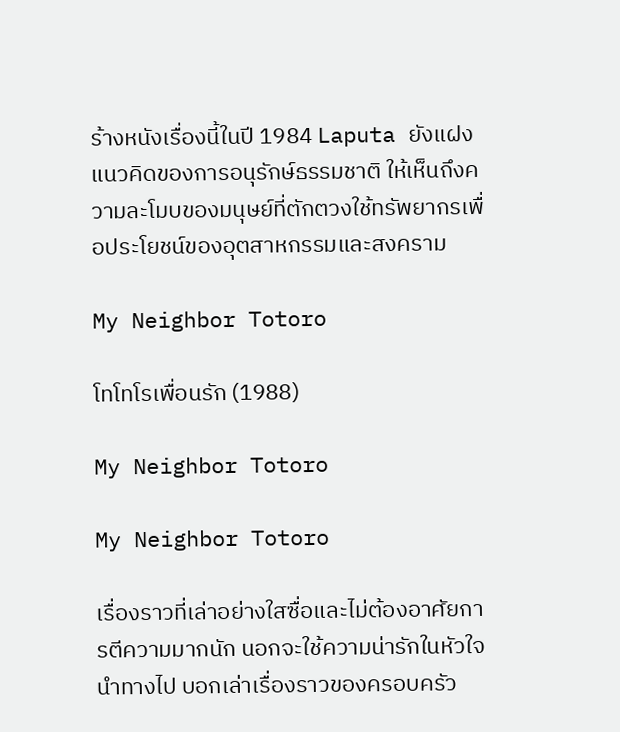ร้างหนังเรื่องนี้ในปี 1984 Laputa ยังแฝงแนวคิดของการอนุรักษ์ธรรมชาติ ให้เห็นถึงความละโมบของมนุษย์ที่ตักตวงใช้ทรัพยากรเพื่อประโยชน์ของอุตสาหกรรมและสงคราม

My Neighbor Totoro

โทโทโรเพื่อนรัก (1988)

My Neighbor Totoro

My Neighbor Totoro

เรื่องราวที่เล่าอย่างใสซื่อและไม่ต้องอาศัยการตีความมากนัก นอกจะใช้ความน่ารักในหัวใจนำทางไป บอกเล่าเรื่องราวของครอบครัว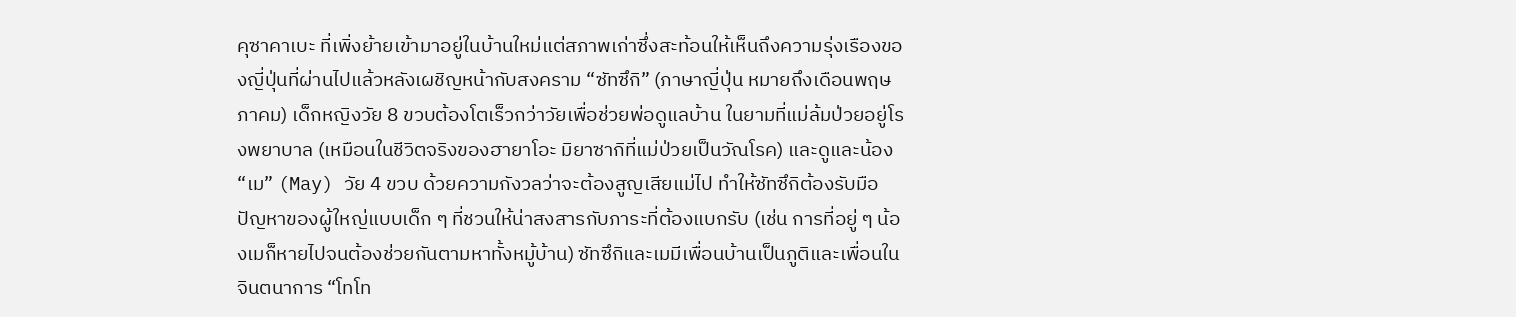คุซาคาเบะ ที่เพิ่งย้ายเข้ามาอยู่ในบ้านใหม่แต่สภาพเก่าซึ่งสะท้อนให้เห็นถึงความรุ่งเรืองของญี่ปุ่นที่ผ่านไปแล้วหลังเผชิญหน้ากับสงคราม “ซัทซึกิ” (ภาษาญี่ปุ่น หมายถึงเดือนพฤษภาคม) เด็กหญิงวัย 8 ขวบต้องโตเร็วกว่าวัยเพื่อช่วยพ่อดูแลบ้าน ในยามที่แม่ล้มป่วยอยู่โรงพยาบาล (เหมือนในชีวิตจริงของฮายาโอะ มิยาซากิที่แม่ป่วยเป็นวัณโรค) และดูและน้อง “เม” (May) วัย 4 ขวบ ด้วยความกังวลว่าจะต้องสูญเสียแม่ไป ทำให้ซัทซึกิต้องรับมือปัญหาของผู้ใหญ่แบบเด็ก ๆ ที่ชวนให้น่าสงสารกับภาระที่ต้องแบกรับ (เช่น การที่อยู่ ๆ น้องเมก็หายไปจนต้องช่วยกันตามหาทั้งหมู้บ้าน) ซัทซึกิและเมมีเพื่อนบ้านเป็นภูติและเพื่อนในจินตนาการ “โทโท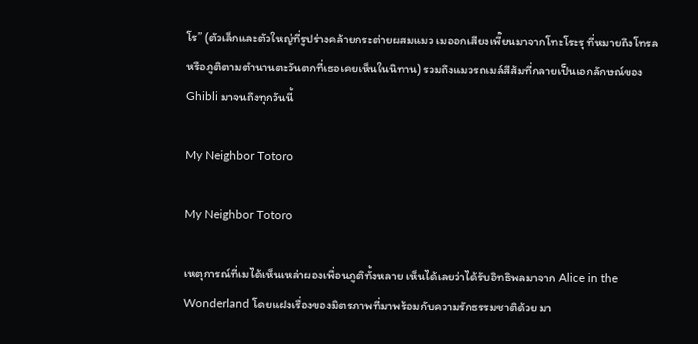โร” (ตัวเล็กและตัวใหญ่ที่รูปร่างคล้ายกระต่ายผสมแมว เมออกเสียงเพี๊ยนมาจากโทะโระรุ ที่หมายถึงโทรลหรือภูติตามตำนานตะวันตกที่เธอเคยเห็นในนิทาน) รวมถึงแมวรถเมล์สีส้มที่กลายเป็นเอกลักษณ์ของ Ghibli มาจนถึงทุกวันนี้

My Neighbor Totoro

My Neighbor Totoro

เหตุการณ์ที่เมได้เห็นเหล่าผองเพื่อนภูติทั้งหลาย เห็นได้เลยว่าได้รับอิทธิพลมาจาก Alice in the Wonderland โดยแฝงเรื่องของมิตรภาพที่มาพร้อมกับความรักธรรมชาติด้วย มา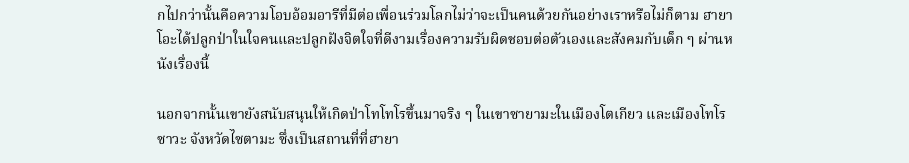กไปกว่านั้นคือความโอบอ้อมอารีที่มีต่อเพื่อนร่วมโลกไม่ว่าจะเป็นคนด้วยกันอย่างเราหรือไม่ก็ตาม ฮายาโอะได้ปลูกป่าในใจคนและปลูกฝังจิตใจที่ดีงามเรื่องความรับผิดชอบต่อตัวเองและสังคมกับเด็ก ๆ ผ่านหนังเรื่องนี้

นอกจากนั้นเขายังสนับสนุนให้เกิดป่าโทโทโรขึ้นมาจริง ๆ ในเขาซายามะในเมืองโตเกียว และเมืองโทโรซาวะ จังหวัดไซตามะ ซึ่งเป็นสถานที่ที่ฮายา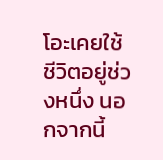โอะเคยใช้ชีวิตอยู่ช่วงหนึ่ง นอกจากนี้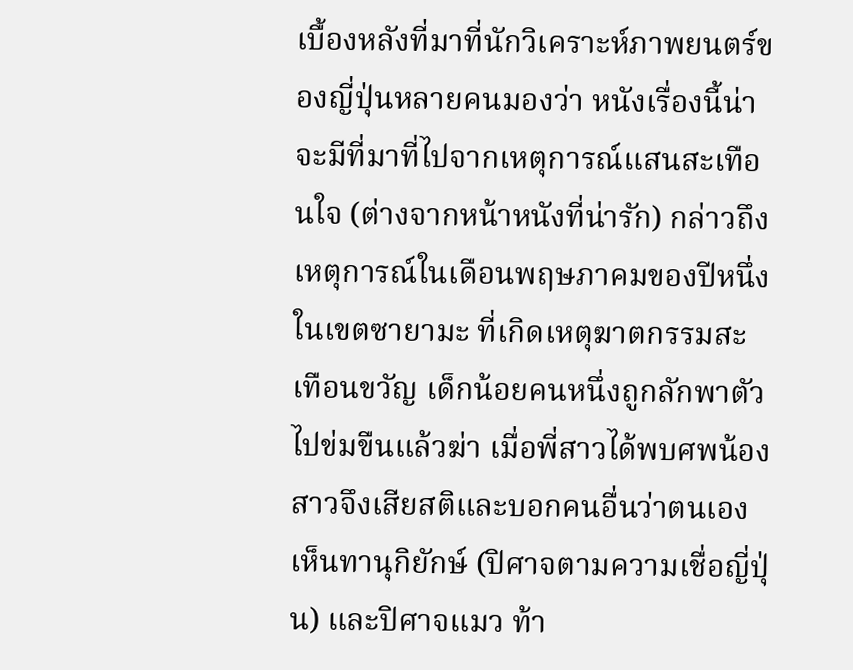เบื้องหลังที่มาที่นักวิเคราะห์ภาพยนตร์ของญี่ปุ่นหลายคนมองว่า หนังเรื่องนี้น่าจะมีที่มาที่ไปจากเหตุการณ์แสนสะเทือนใจ (ต่างจากหน้าหนังที่น่ารัก) กล่าวถึงเหตุการณ์ในเดือนพฤษภาคมของปีหนึ่งในเขตซายามะ ที่เกิดเหตุฆาตกรรมสะเทือนขวัญ เด็กน้อยคนหนึ่งถูกลักพาตัวไปข่มขืนแล้วฆ่า เมื่อพี่สาวได้พบศพน้องสาวจึงเสียสติและบอกคนอื่นว่าตนเองเห็นทานุกิยักษ์ (ปิศาจตามความเชื่อญี่ปุ่น) และปิศาจแมว ท้า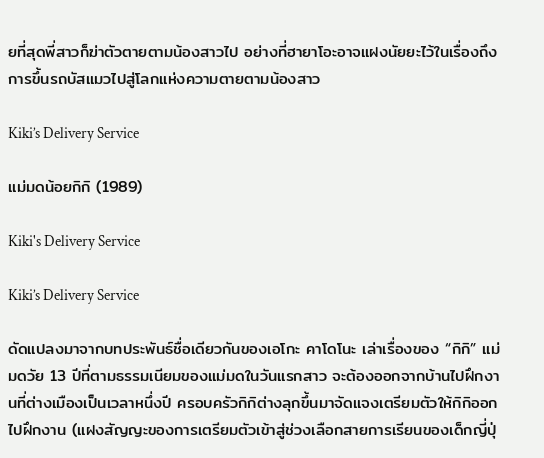ยที่สุดพี่สาวก็ฆ่าตัวตายตามน้องสาวไป อย่างที่ฮายาโอะอาจแฝงนัยยะไว้ในเรื่องถึงการขึ้นรถบัสแมวไปสู่โลกแห่งความตายตามน้องสาว

Kiki’s Delivery Service

แม่มดน้อยกิกิ (1989)

Kiki's Delivery Service

Kiki’s Delivery Service

ดัดแปลงมาจากบทประพันธ์ชื่อเดียวกันของเอโกะ คาโดโนะ เล่าเรื่องของ “กิกิ” แม่มดวัย 13 ปีที่ตามธรรมเนียมของแม่มดในวันแรกสาว จะต้องออกจากบ้านไปฝึกงานที่ต่างเมืองเป็นเวลาหนึ่งปี ครอบครัวกิกิต่างลุกขึ้นมาจัดแจงเตรียมตัวให้กิกิออกไปฝึกงาน (แฝงสัญญะของการเตรียมตัวเข้าสู่ช่วงเลือกสายการเรียนของเด็กญี่ปุ่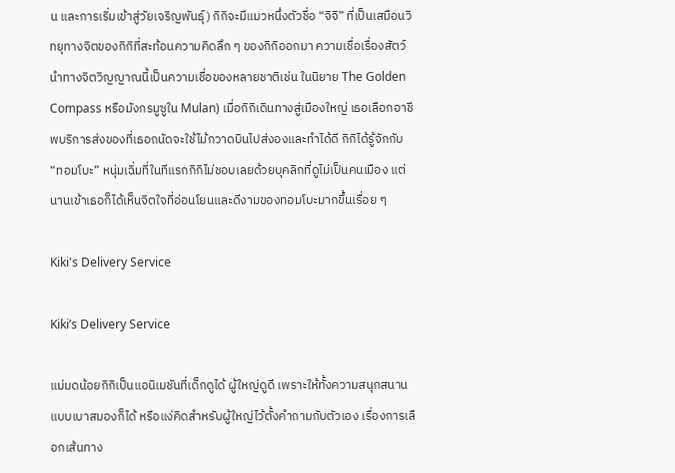น และการเริ่มเข้าสู่วัยเจริญพันธุ์) กิกิจะมีแมวหนึ่งตัวชื่อ “จิจิ” ที่เป็นเสมือนวิทยุทางจิตของกิกิที่สะท้อนความคิดลึก ๆ ของกิกิออกมา ความเชื่อเรื่องสัตว์นำทางจิตวิญญาณนี้เป็นความเชื่อของหลายชาติเช่น ในนิยาย The Golden Compass หรือมังกรมูซูใน Mulan) เมื่อกิกิเดินทางสู่เมืองใหญ่ เธอเลือกอาชีพบริการส่งของที่เธอถนัดจะใช้ไม้กวาดบินไปส่งองและทำได้ดี กิกิได้รู้จักกับ “ทอมโบะ” หนุ่มเฉิ่มที่ในทีแรกกิกิไม่ชอบเลยด้วยบุคลิกที่ดูไม่เป็นคนเมือง แต่นานเข้าเธอก็ได้เห็นจิตใจที่อ่อนโยนและดีงามของทอมโบะมากขึ้นเรื่อย ๆ

Kiki's Delivery Service

Kiki’s Delivery Service

แม่มดน้อยกิกิเป็นแอนิเมชันที่เด็กดูได้ ผู้ใหญ่ดูดี เพราะให้ทั้งความสนุกสนานแบบเบาสมองก็ได้ หรือแง่คิดสำหรับผู้ใหญ่ไว้ตั้งคำถามกับตัวเอง เรื่องการเลือกเส้นทาง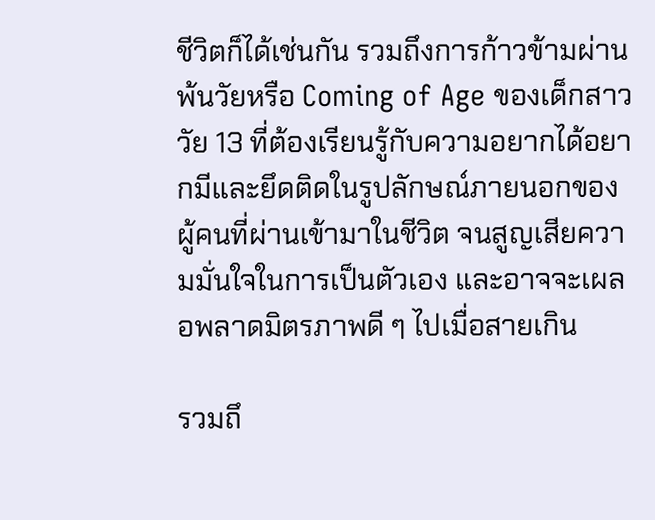ชีวิตก็ได้เช่นกัน รวมถึงการก้าวข้ามผ่านพ้นวัยหรือ Coming of Age ของเด็กสาววัย 13 ที่ต้องเรียนรู้กับความอยากได้อยากมีและยึดติดในรูปลักษณ์ภายนอกของผู้คนที่ผ่านเข้ามาในชีวิต จนสูญเสียความมั่นใจในการเป็นตัวเอง และอาจจะเผลอพลาดมิตรภาพดี ๆ ไปเมื่อสายเกิน

รวมถึ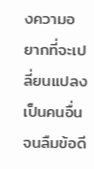งความอยากที่จะเปลี่ยนแปลงเป็นคนอื่นจนลืมข้อดี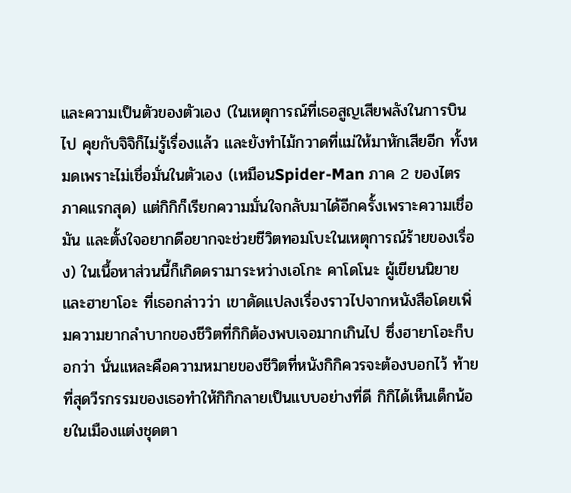และความเป็นตัวของตัวเอง (ในเหตุการณ์ที่เธอสูญเสียพลังในการบินไป คุยกับจิจิก็ไม่รู้เรื่องแล้ว และยังทำไม้กวาดที่แม่ให้มาหักเสียอีก ทั้งหมดเพราะไม่เชื่อมั่นในตัวเอง (เหมือนSpider-Man ภาค 2 ของไตรภาคแรกสุด) แต่กิกิก็เรียกความมั่นใจกลับมาได้อีกครั้งเพราะความเชื่อมัน และตั้งใจอยากดีอยากจะช่วยชีวิตทอมโบะในเหตุการณ์ร้ายของเรื่อง) ในเนื้อหาส่วนนี้ก็เกิดดรามาระหว่างเอโกะ คาโดโนะ ผู้เขียนนิยายและฮายาโอะ ที่เธอกล่าวว่า เขาดัดแปลงเรื่องราวไปจากหนังสือโดยเพิ่มความยากลำบากของชีวิตที่กิกิต้องพบเจอมากเกินไป ซึ่งฮายาโอะก็บอกว่า นั่นแหละคือความหมายของชีวิตที่หนังกิกิควรจะต้องบอกไว้ ท้ายที่สุดวีรกรรมของเธอทำให้กิกิกลายเป็นแบบอย่างที่ดี กิกิได้เห็นเด็กน้อยในเมืองแต่งชุดตา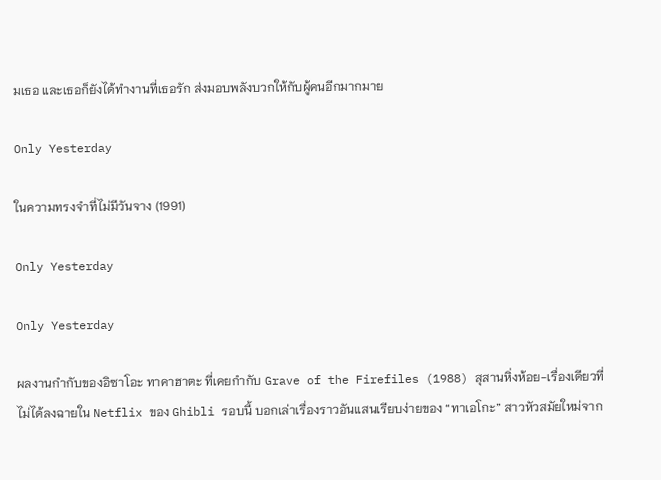มเธอ และเธอก็ยังได้ทำงานที่เธอรัก ส่งมอบพลังบวกให้กับผู้คนอีกมากมาย

Only Yesterday

ในความทรงจำที่ไม่มีวันจาง (1991)

Only Yesterday

Only Yesterday

ผลงานกำกับของอิซาโอะ ทาคาฮาตะ ที่เคยกำกับ Grave of the Firefiles (1988) สุสานหิ่งห้อย-เรื่องเดียวที่ไม่ได้ลงฉายใน Netflix ของ Ghibli รอบนี้ บอกเล่าเรื่องราวอันแสนเรียบง่ายของ “ทาเอโกะ” สาวหัวสมัยใหม่จาก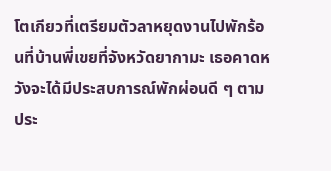โตเกียวที่เตรียมตัวลาหยุดงานไปพักร้อนที่บ้านพี่เขยที่จังหวัดยากามะ เธอคาดหวังจะได้มีประสบการณ์พักผ่อนดี ๆ ตามประ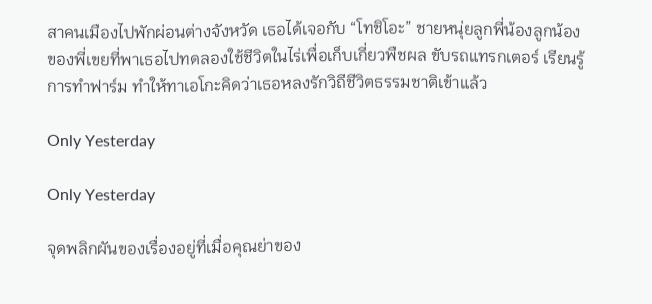สาคนเมืองไปพักผ่อนต่างจังหวัด เธอได้เจอกับ “โทชิโอะ” ชายหนุ่ยลูกพี่น้องลูกน้องของพี่เขยที่พาเธอไปทดลองใช้ชีวิตในไร่เพื่อเก็บเกี่ยวพืชผล ขับรถแทรกเตอร์ เรียนรู้การทำฟาร์ม ทำให้ทาเอโกะคิดว่าเธอหลงรักวิถีชีวิตธรรมชาติเข้าแล้ว

Only Yesterday

Only Yesterday

จุดพลิกผันของเรื่องอยู่ที่เมื่อคุณย่าของ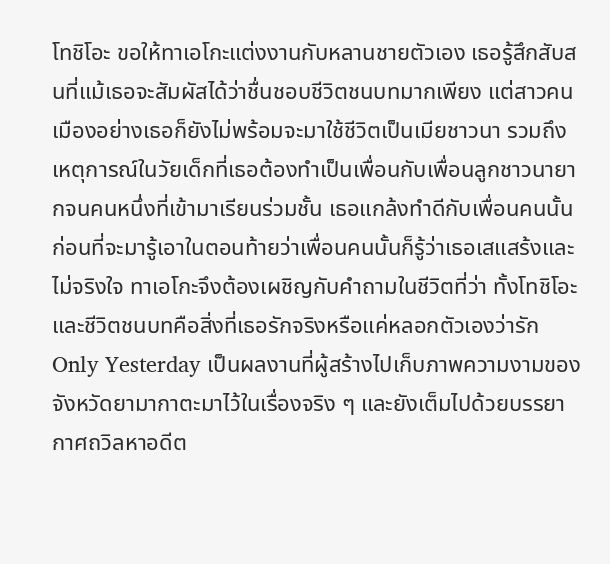โทชิโอะ ขอให้ทาเอโกะแต่งงานกับหลานชายตัวเอง เธอรู้สึกสับสนที่แม้เธอจะสัมผัสได้ว่าชื่นชอบชีวิตชนบทมากเพียง แต่สาวคนเมืองอย่างเธอก็ยังไม่พร้อมจะมาใช้ชีวิตเป็นเมียชาวนา รวมถึงเหตุการณ์ในวัยเด็กที่เธอต้องทำเป็นเพื่อนกับเพื่อนลูกชาวนายากจนคนหนึ่งที่เข้ามาเรียนร่วมชั้น เธอแกล้งทำดีกับเพื่อนคนนั้น ก่อนที่จะมารู้เอาในตอนท้ายว่าเพื่อนคนนั้นก็รู้ว่าเธอเสแสร้งและไม่จริงใจ ทาเอโกะจึงต้องเผชิญกับคำถามในชีวิตที่ว่า ทั้งโทชิโอะและชีวิตชนบทคือสิ่งที่เธอรักจริงหรือแค่หลอกตัวเองว่ารัก Only Yesterday เป็นผลงานที่ผู้สร้างไปเก็บภาพความงามของจังหวัดยามากาตะมาไว้ในเรื่องจริง ๆ และยังเต็มไปด้วยบรรยากาศถวิลหาอดีต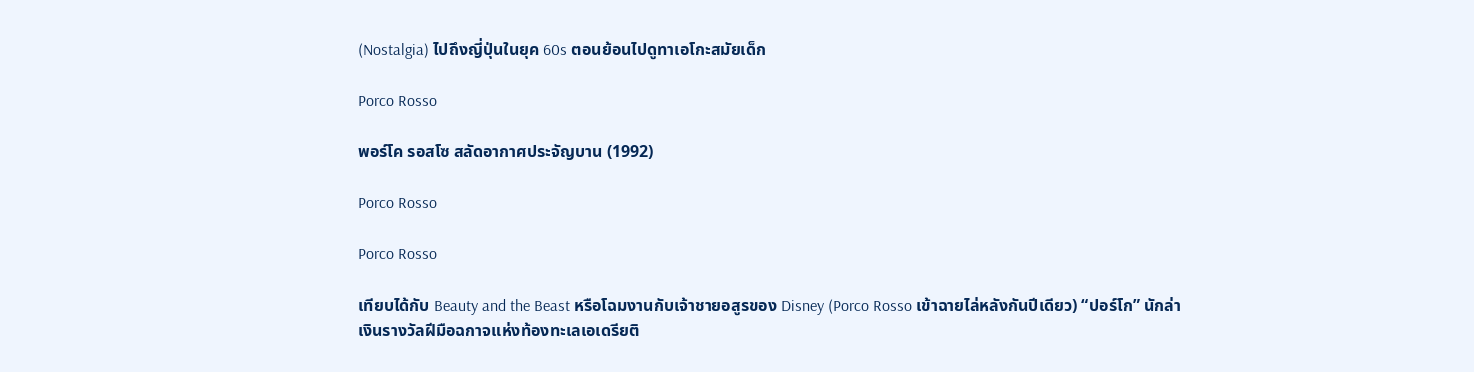(Nostalgia) ไปถึงญี่ปุ่นในยุค 60s ตอนย้อนไปดูทาเอโกะสมัยเด็ก

Porco Rosso

พอร์โค รอสโซ สลัดอากาศประจัญบาน (1992)

Porco Rosso

Porco Rosso

เทียบได้กับ Beauty and the Beast หรือโฉมงานกับเจ้าชายอสูรของ Disney (Porco Rosso เข้าฉายไล่หลังกันปีเดียว) “ปอร์โก” นักล่าเงินรางวัลฝีมือฉกาจแห่งท้องทะเลเอเดรียติ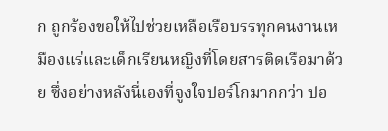ก ถูกร้องขอให้ไปช่วยเหลือเรือบรรทุกคนงานเหมืองแร่และเด็กเรียนหญิงที่โดยสารติดเรือมาด้วย ซึ่งอย่างหลังนี่เองที่จูงใจปอร์โกมากกว่า ปอ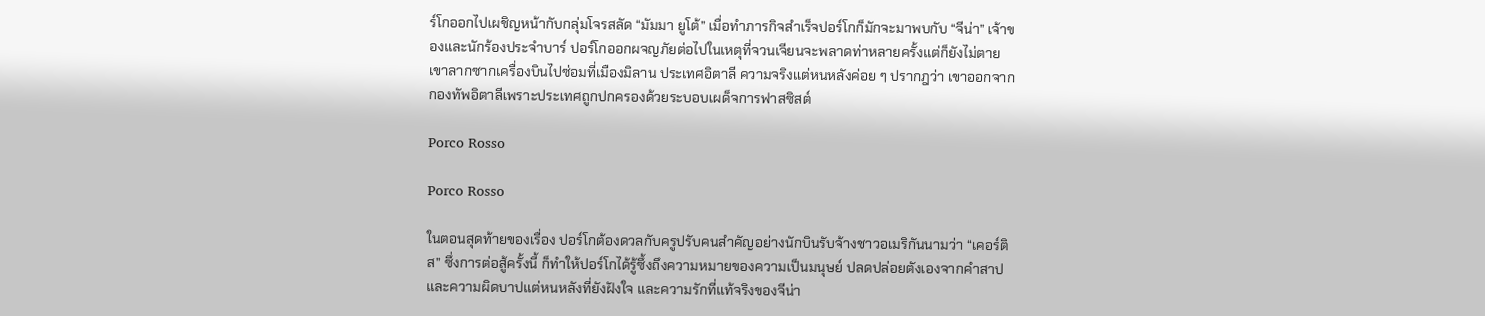ร์โกออกไปเผชิญหน้ากับกลุ่มโจรสลัด “มัมมา ยูโต้” เมื่อทำภารกิจสำเร็จปอร์โกก็มักจะมาพบกับ “จีน่า” เจ้าของและนักร้องประจำบาร์ ปอร์โกออกผจญภัยต่อไปในเหตุที่จวนเจียนจะพลาดท่าหลายครั้งแต่ก็ยังไม่ตาย เขาลากซากเครื่องบินไปซ่อมที่เมืองมิลาน ประเทศอิตาลี ความจริงแต่หนหลังค่อย ๆ ปรากฎว่า เขาออกจากกองทัพอิตาลีเพราะประเทศถูกปกครองด้วยระบอบเผด็จการฟาสซิสต์

Porco Rosso

Porco Rosso

ในตอนสุดท้ายของเรื่อง ปอร์โกต้องดวลกับครูปรับคนสำคัญอย่างนักบินรับจ้างชาวอเมริกันนามว่า “เคอร์ติส” ซึ่งการต่อสู้ครั้งนี้ ก็ทำให้ปอร์โกได้รู้ซึ้งถึงความหมายของความเป็นมนุษย์ ปลดปล่อยตังเองจากคำสาปและความผิดบาปแต่หนหลังที่ยังฝังใจ และความรักที่แท้จริงของจีน่า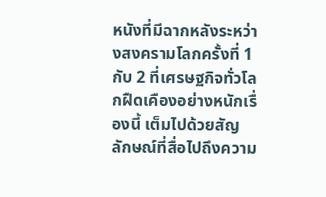หนังที่มีฉากหลังระหว่างสงครามโลกครั้งที่ 1 กับ 2 ที่เศรษฐกิจทั่วโลกฝืดเคืองอย่างหนักเรื่องนี้ เต็มไปด้วยสัญลักษณ์ที่สื่อไปถึงความ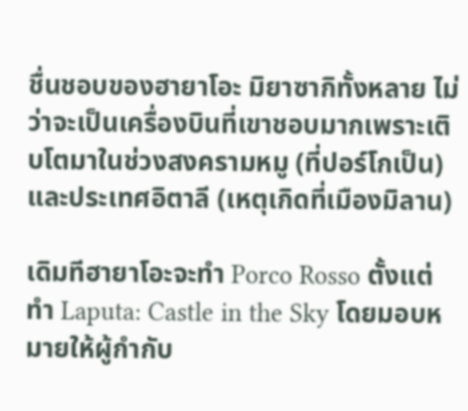ชื่นชอบของฮายาโอะ มิยาซากิทั้งหลาย ไม่ว่าจะเป็นเครื่องบินที่เขาชอบมากเพราะเติบโตมาในช่วงสงครามหมู (ที่ปอร์โกเป็น) และประเทศอิตาลี (เหตุเกิดที่เมืองมิลาน)

เดิมทีฮายาโอะจะทำ Porco Rosso ตั้งแต่ทำ Laputa: Castle in the Sky โดยมอบหมายให้ผู้กำกับ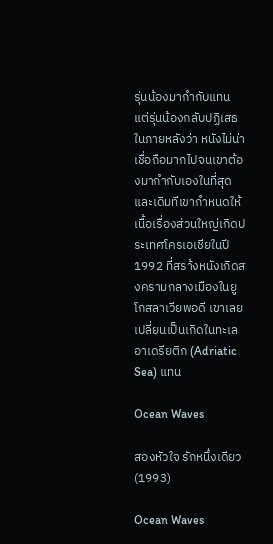รุ่นน้องมากำกับแทน แต่รุ่นน้องกลับปฏิเสธในภายหลังว่า หนังไม่น่าเชื่อถือมากไปจนเขาต้องมากำกับเองในที่สุด และเดิมทีเขากำหนดให้เนื้อเรื่องส่วนใหญ่เกิดประเทศโครเอเชียในปี 1992 ที่สรา้งหนังเกิดสงครามกลางเมืองในยูโกสลาเวียพอดี เขาเลยเปลี่ยนเป็นเกิดในทะเลอาเดรียติก (Adriatic Sea) แทน

Ocean Waves

สองหัวใจ รักหนึ่งเดียว (1993)

Ocean Waves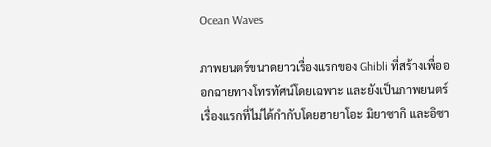Ocean Waves

ภาพยนตร์ขนาดยาวเรื่องแรกของ Ghibli ที่สร้างเพื่อออกฉายทางโทรทัศน์โดยเฉพาะ และยังเป็นภาพยนตร์เรื่องแรกที่ไม่ได้กำกับโดยฮายาโอะ มิยาซากิ และอิซา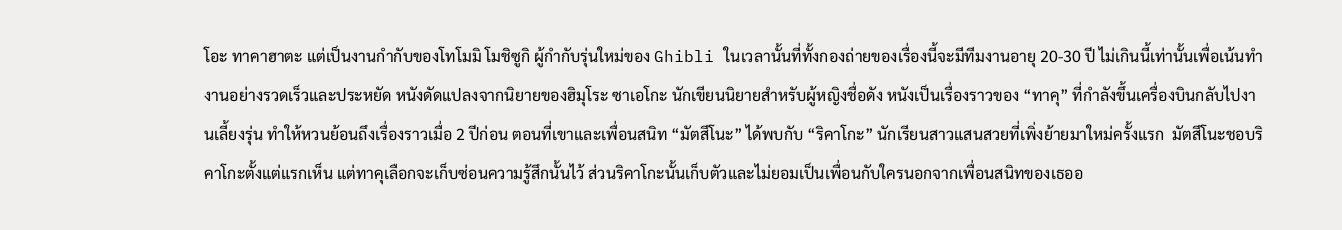โอะ ทาคาฮาตะ แต่เป็นงานกำกับของโทโมมิ โมชิซูกิ ผู้กำกับรุ่นใหม่ของ Ghibli ในเวลานั้นที่ทั้งกองถ่ายของเรื่องนี้จะมีทีมงานอายุ 20-30 ปี ไม่เกินนี้เท่านั้นเพื่อเน้นทำงานอย่างรวดเร็วและประหยัด หนังดัดแปลงจากนิยายของฮิมุโระ ซาเอโกะ นักเขียนนิยายสำหรับผู้หญิงชื่อดัง หนังเป็นเรื่องราวของ “ทาคุ” ที่กำลังขึ้นเครื่องบินกลับไปงานเลี้ยงรุ่น ทำให้หวนย้อนถึงเรื่องราวเมื่อ 2 ปีก่อน ตอนที่เขาและเพื่อนสนิท “มัตสึโนะ” ได้พบกับ “ริคาโกะ” นักเรียนสาวแสนสวยที่เพิ่งย้ายมาใหม่ครั้งแรก  มัตสึโนะชอบริคาโกะตั้งแต่แรกเห็น แต่ทาคุเลือกจะเก็บซ่อนความรู้สึกนั้นไว้ ส่วนริคาโกะนั้นเก็บตัวและไม่ยอมเป็นเพื่อนกับใครนอกจากเพื่อนสนิทของเธออ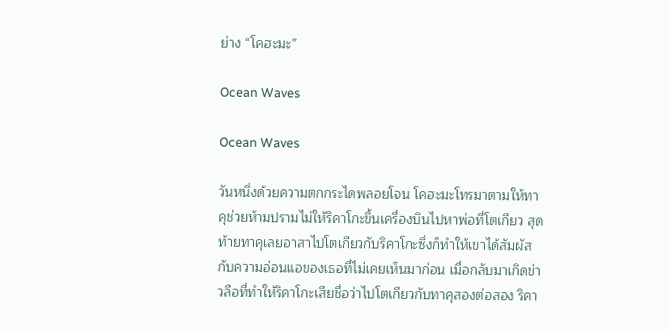ย่าง “โคฮะมะ”

Ocean Waves

Ocean Waves

วันหนึ่งด้วยความตกกระไดพลอยโจน โคฮะมะโทรมาตามให้ทาคุช่วยห้ามปรามไม่ให้ริคาโกะขึ้นเครื่องบินไปหาพ่อที่โตเกียว สุดท้ายทาคุเลยอาสาไปโตเกียวกับริคาโกะซึ่งก็ทำให้เขาได้สัมผัสกับความอ่อนแอของเธอที่ไม่เคยเห็นมาก่อน เมื่อกลับมาเกิดข่าวลือที่ทำให้ริคาโกะเสียชื่อว่าไปโตเกียวกับทาคุสองต่อสอง ริคา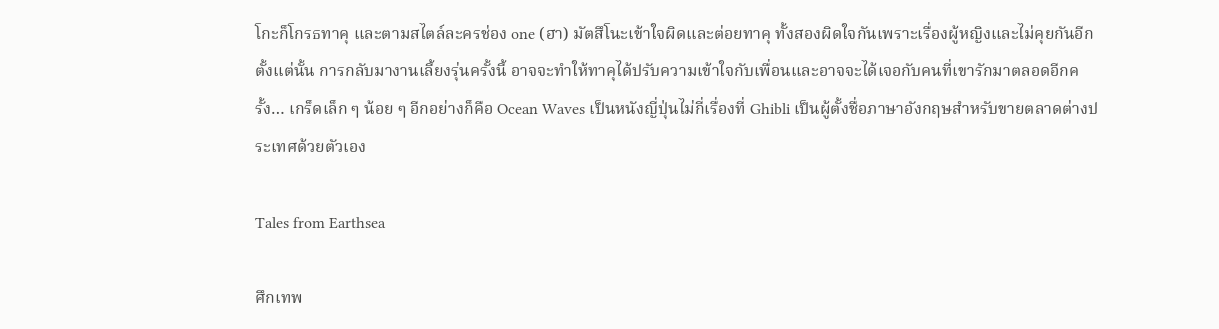โกะก็โกรธทาคุ และตามสไตล์ละครช่อง one (ฮา) มัตสึโนะเข้าใจผิดและต่อยทาคุ ทั้งสองผิดใจกันเพราะเรื่องผู้หญิงและไม่คุยกันอีกตั้งแต่นั้น การกลับมางานเลี้ยงรุ่นครั้งนี้ อาจจะทำให้ทาคุได้ปรับความเข้าใจกับเพื่อนและอาจจะได้เจอกับคนที่เขารักมาตลอดอีกครั้ง… เกร็ดเล็ก ๆ น้อย ๆ อีกอย่างก็คือ Ocean Waves เป็นหนังญี่ปุ่นไม่กี่เรื่องที่ Ghibli เป็นผู้ตั้งชื่อภาษาอังกฤษสำหรับขายตลาดต่างประเทศด้วยตัวเอง

Tales from Earthsea

ศึกเทพ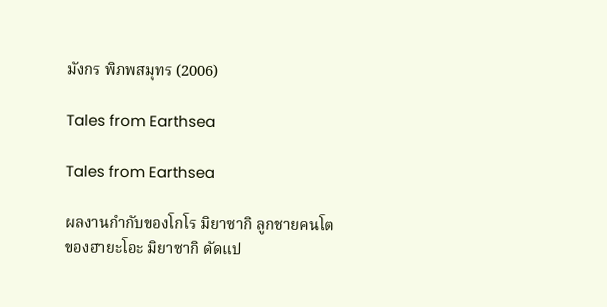มังกร พิภพสมุทร (2006)

Tales from Earthsea

Tales from Earthsea

ผลงานกำกับของโกโร มิยาซากิ ลูกชายคนโตของฮายะโอะ มิยาซากิ ดัดแป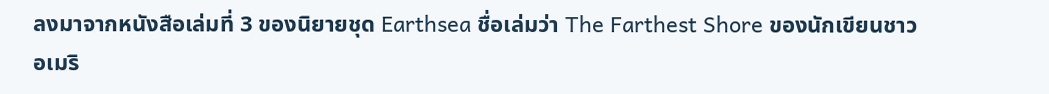ลงมาจากหนังสือเล่มที่ 3 ของนิยายชุด Earthsea ชื่อเล่มว่า The Farthest Shore ของนักเขียนชาวอเมริ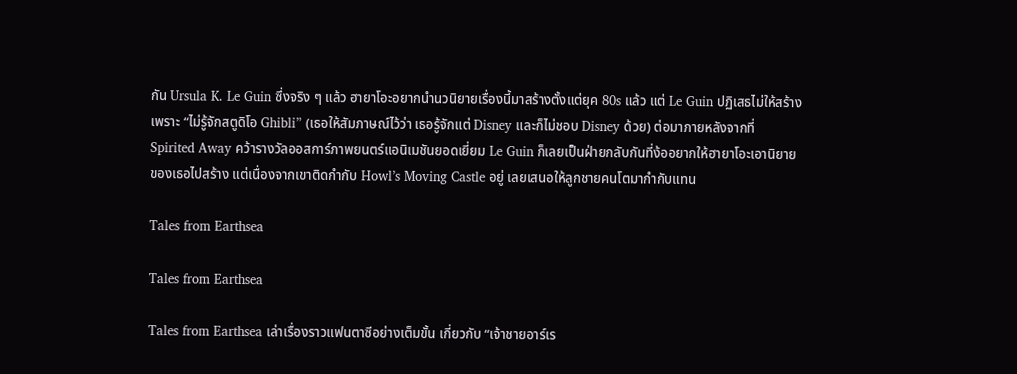กัน Ursula K. Le Guin ซึ่งจริง ๆ แล้ว ฮายาโอะอยากนำนวนิยายเรื่องนี้มาสร้างตั้งแต่ยุค 80s แล้ว แต่ Le Guin ปฏิเสธไม่ให้สร้าง เพราะ “ไม่รู้จักสตูดิโอ Ghibli” (เธอให้สัมภาษณ์ไว้ว่า เธอรู้จักแต่ Disney และก็ไม่ชอบ Disney ด้วย) ต่อมาภายหลังจากที่ Spirited Away คว้ารางวัลออสการ์ภาพยนตร์แอนิเมชันยอดเยี่ยม Le Guin ก็เลยเป็นฝ่ายกลับกันที่ง้ออยากให้ฮายาโอะเอานิยายของเธอไปสร้าง แต่เนื่องจากเขาติดกำกับ Howl’s Moving Castle อยู่ เลยเสนอให้ลูกชายคนโตมากำกับแทน

Tales from Earthsea

Tales from Earthsea

Tales from Earthsea เล่าเรื่องราวแฟนตาซีอย่างเต็มขั้น เกี่ยวกับ “เจ้าชายอาร์เร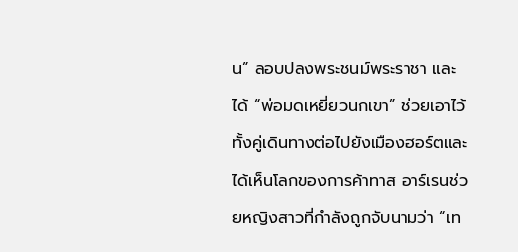น” ลอบปลงพระชนม์พระราชา และได้ “พ่อมดเหยี่ยวนกเขา” ช่วยเอาไว้ ทั้งคู่เดินทางต่อไปยังเมืองฮอร์ตและได้เห็นโลกของการค้าทาส อาร์เรนช่วยหญิงสาวที่กำลังถูกจับนามว่า “เท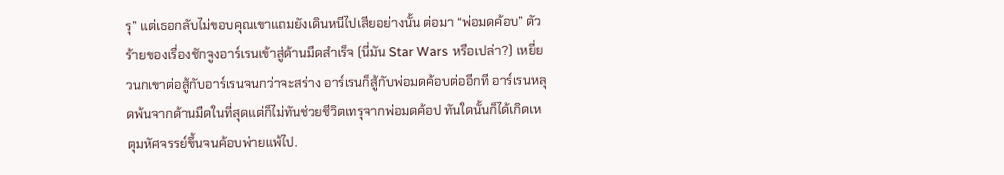รุ” แต่เธอกลับไม่ขอบคุณเขาแถมยังเดินหนีไปเสียอย่างนั้น ต่อมา “พ่อมดค้อบ” ตัวร้ายของเรื่องชักจูงอาร์เรนเข้าสู่ด้านมืดสำเร็จ (นี่มัน Star Wars หรือเปล่า?) เหยี่ยวนกเขาต่อสู้กับอาร์เรนจนกว่าจะสร่าง อาร์เรนก็สู้กับพ่อมดค้อบต่ออีกที อาร์เรนหลุดพ้นจากด้านมืดในที่สุดแต่ก็ไม่ทันช่วยชีวิตเทรุจากพ่อมดค้อป ทันใดนั้นก็ได้เกิดเหตุมหัศจรรย์ขึ้นจนค้อบพ่ายแพ้ไป.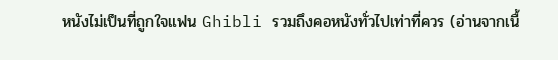หนังไม่เป็นที่ถูกใจแฟน Ghibli รวมถึงคอหนังทั่วไปเท่าที่ควร (อ่านจากเนื้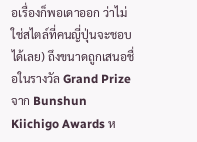อเรื่องก็พอเดาออก ว่าไม่ใช่สไตล์ที่คนญี่ปุ่นจะชอบได้เลย) ถึงขนาดถูกเสนอชื่อในรางวัล Grand Prize จาก Bunshun Kiichigo Awards ห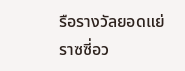รือรางวัลยอดแย่ราซซี่อว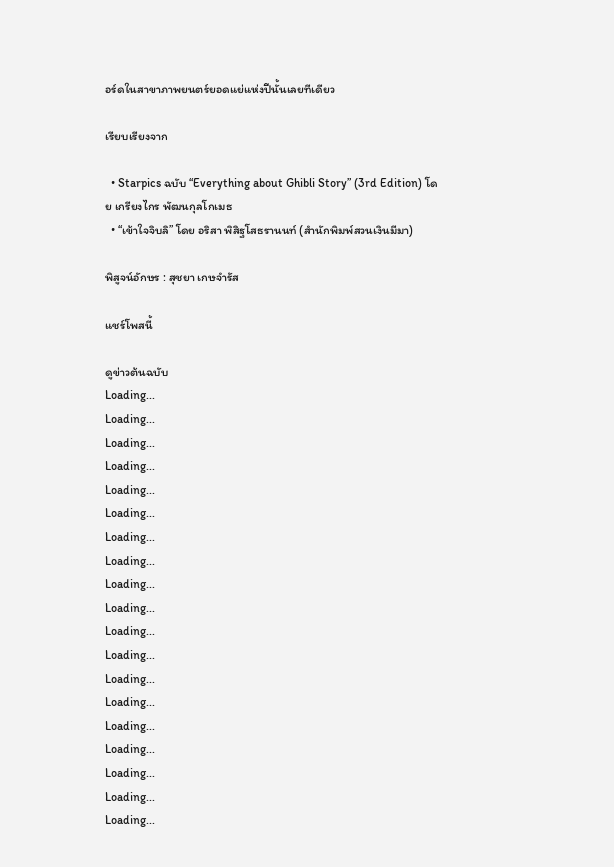อร์ดในสาขาภาพยนตร์ยอดแย่แห่งปีนั้นเลยทีเดียว

เรียบเรียงจาก

  • Starpics ฉบับ “Everything about Ghibli Story” (3rd Edition) โดย เกรียงไกร พัฒนกุลโกเมธ
  • “เข้าใจจิบลิ” โดย อริสา พิสิฐโสธรานนท์ (สำนักพิมพ์สวนเงินมีมา)

พิสูจน์อักษร : สุชยา เกษจำรัส

แชร์โพสนี้

ดูข่าวต้นฉบับ
Loading...
Loading...
Loading...
Loading...
Loading...
Loading...
Loading...
Loading...
Loading...
Loading...
Loading...
Loading...
Loading...
Loading...
Loading...
Loading...
Loading...
Loading...
Loading...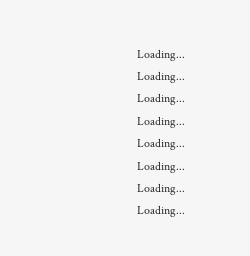Loading...
Loading...
Loading...
Loading...
Loading...
Loading...
Loading...
Loading...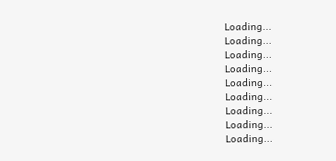Loading...
Loading...
Loading...
Loading...
Loading...
Loading...
Loading...
Loading...
Loading...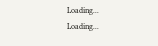Loading...
Loading...